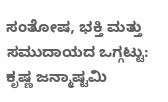ಸಂತೋಷ, ಭಕ್ತಿ ಮತ್ತು ಸಮುದಾಯದ ಒಗ್ಗಟ್ಟು: ಕೃಷ್ಣ ಜನ್ಮಾಷ್ಟಮಿ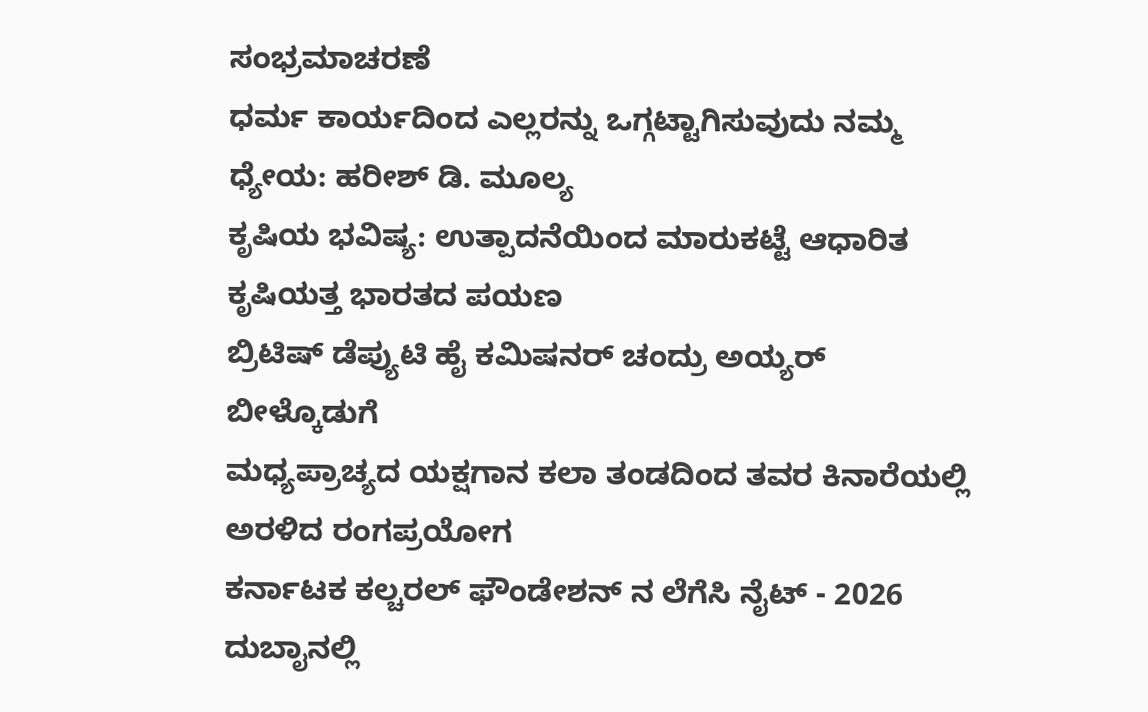ಸಂಭ್ರಮಾಚರಣೆ
ಧರ್ಮ ಕಾರ್ಯದಿಂದ ಎಲ್ಲರನ್ನು ಒಗ್ಗಟ್ಟಾಗಿಸುವುದು ನಮ್ಮ ಧ್ಯೇಯ: ಹರೀಶ್ ಡಿ. ಮೂಲ್ಯ
ಕೃಷಿಯ ಭವಿಷ್ಯ: ಉತ್ಪಾದನೆಯಿಂದ ಮಾರುಕಟ್ಟೆ ಆಧಾರಿತ ಕೃಷಿಯತ್ತ ಭಾರತದ ಪಯಣ
ಬ್ರಿಟಿಷ್ ಡೆಪ್ಯುಟಿ ಹೈ ಕಮಿಷನರ್ ಚಂದ್ರು ಅಯ್ಯರ್ ಬೀಳ್ಕೊಡುಗೆ
ಮಧ್ಯಪ್ರಾಚ್ಯದ ಯಕ್ಷಗಾನ ಕಲಾ ತಂಡದಿಂದ ತವರ ಕಿನಾರೆಯಲ್ಲಿ ಅರಳಿದ ರಂಗಪ್ರಯೋಗ
ಕರ್ನಾಟಕ ಕಲ್ಚರಲ್ ಫೌಂಡೇಶನ್ ನ ಲೆಗೆಸಿ ನೈಟ್ - 2026
ದುಬಾೖನಲ್ಲಿ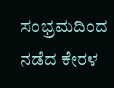ಸಂಭ್ರಮದಿಂದ ನಡೆದ ಕೇರಳ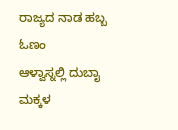ರಾಜ್ಯದ ನಾಡ ಹಬ್ಬ ಓಣಂ
ಆಳ್ವಾಸ್ನಲ್ಲಿ ದುಬಾೖ ಮಕ್ಕಳ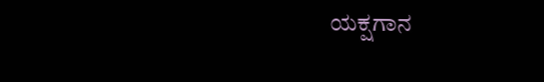ಯಕ್ಷಗಾನ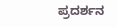ಪ್ರದರ್ಶನ